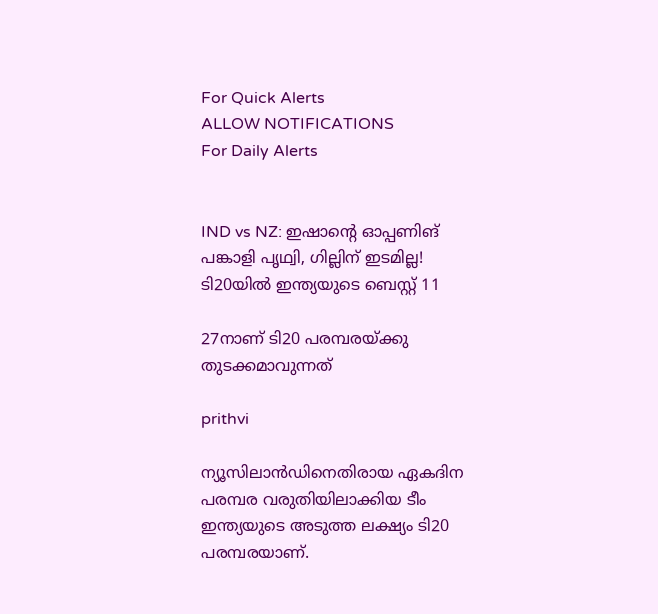For Quick Alerts
ALLOW NOTIFICATIONS
For Daily Alerts


IND vs NZ: ഇഷാന്റെ ഓപ്പണിങ് പങ്കാളി പൃഥ്വി, ഗില്ലിന് ഇടമില്ല! ടി20യില്‍ ഇന്ത്യയുടെ ബെസ്റ്റ് 11

27നാണ് ടി20 പരമ്പരയ്ക്കു തുടക്കമാവുന്നത്

prithvi

ന്യൂസിലാന്‍ഡിനെതിരായ ഏകദിന പരമ്പര വരുതിയിലാക്കിയ ടീം ഇന്ത്യയുടെ അടുത്ത ലക്ഷ്യം ടി20 പരമ്പരയാണ്.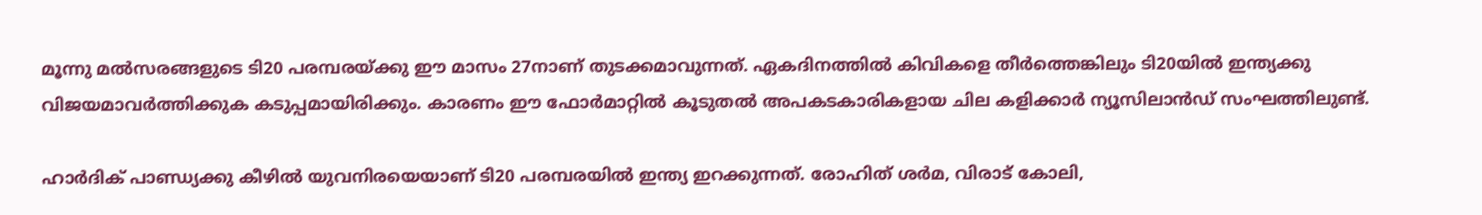മൂന്നു മല്‍സരങ്ങളുടെ ടി20 പരമ്പരയ്ക്കു ഈ മാസം 27നാണ് തുടക്കമാവുന്നത്. ഏകദിനത്തില്‍ കിവികളെ തീര്‍ത്തെങ്കിലും ടി20യില്‍ ഇന്ത്യക്കു വിജയമാവര്‍ത്തിക്കുക കടുപ്പമായിരിക്കും. കാരണം ഈ ഫോര്‍മാറ്റില്‍ കൂടുതല്‍ അപകടകാരികളായ ചില കളിക്കാര്‍ ന്യൂസിലാന്‍ഡ് സംഘത്തിലുണ്ട്.

ഹാര്‍ദിക് പാണ്ഡ്യക്കു കീഴില്‍ യുവനിരയെയാണ് ടി20 പരമ്പരയില്‍ ഇന്ത്യ ഇറക്കുന്നത്. രോഹിത് ശര്‍മ, വിരാട് കോലി,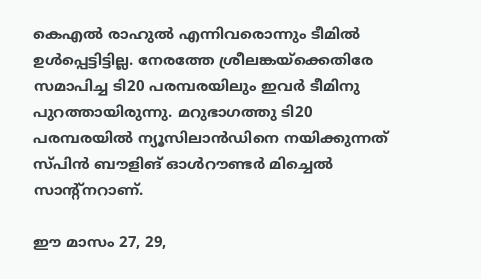കെഎല്‍ രാഹുല്‍ എന്നിവരൊന്നും ടീമില്‍ ഉള്‍പ്പെട്ടിട്ടില്ല. നേരത്തേ ശ്രീലങ്കയ്‌ക്കെതിരേ സമാപിച്ച ടി20 പരമ്പരയിലും ഇവര്‍ ടീമിനു പുറത്തായിരുന്നു. മറുഭാഗത്തു ടി20 പരമ്പരയില്‍ ന്യൂസിലാന്‍ഡിനെ നയിക്കുന്നത് സ്പിന്‍ ബൗളിങ് ഓള്‍റൗണ്ടര്‍ മിച്ചെല്‍ സാന്റ്‌നറാണ്.

ഈ മാസം 27, 29,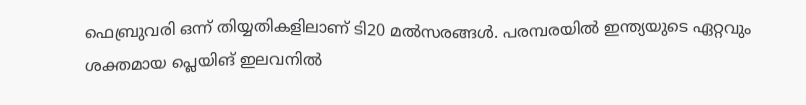ഫെബ്രുവരി ഒന്ന് തിയ്യതികളിലാണ് ടി20 മല്‍സരങ്ങള്‍. പരമ്പരയില്‍ ഇന്ത്യയുടെ ഏറ്റവും ശക്തമായ പ്ലെയിങ് ഇലവനില്‍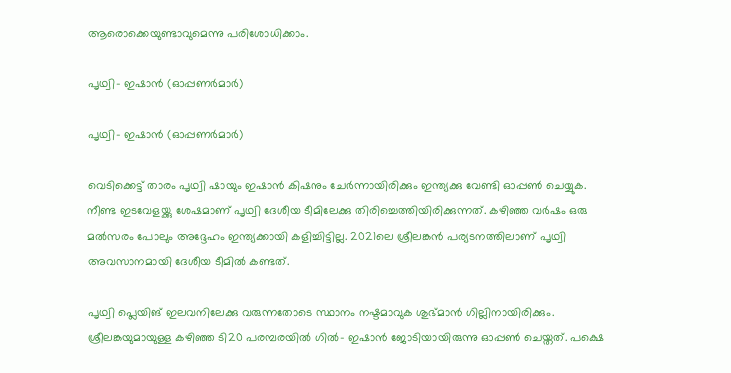ആരൊക്കെയുണ്ടാവുമെന്നു പരിശോധിക്കാം.

പൃഥ്വി- ഇഷാന്‍ (ഓപ്പണര്‍മാര്‍)

പൃഥ്വി- ഇഷാന്‍ (ഓപ്പണര്‍മാര്‍)

വെടിക്കെട്ട് താരം പൃഥ്വി ഷായും ഇഷാന്‍ കിഷനും ചേര്‍ന്നായിരിക്കും ഇന്ത്യക്കു വേണ്ടി ഓപ്പണ്‍ ചെയ്യുക. നീണ്ട ഇടവേളയ്ക്കു ശേഷമാണ് പൃഥ്വി ദേശീയ ടീമിലേക്കു തിരിച്ചെത്തിയിരിക്കുന്നത്. കഴിഞ്ഞ വര്‍ഷം ഒരു മല്‍സരം പോലും അദ്ദേഹം ഇന്ത്യക്കായി കളിച്ചിട്ടില്ല. 2021ലെ ശ്രീലങ്കന്‍ പര്യടനത്തിലാണ് പൃഥ്വി അവസാനമായി ദേശീയ ടീമില്‍ കണ്ടത്.

പൃഥ്വി പ്ലെയിങ് ഇലവനിലേക്കു വരുന്നതോടെ സ്ഥാനം നഷ്ടമാവുക ശുഭ്മാന്‍ ഗില്ലിനായിരിക്കും. ശ്രീലങ്കയുമായുള്ള കഴിഞ്ഞ ടി20 പരമ്പരയില്‍ ഗില്‍- ഇഷാന്‍ ജോടിയായിരുന്നു ഓപ്പണ്‍ ചെയ്തത്. പക്ഷെ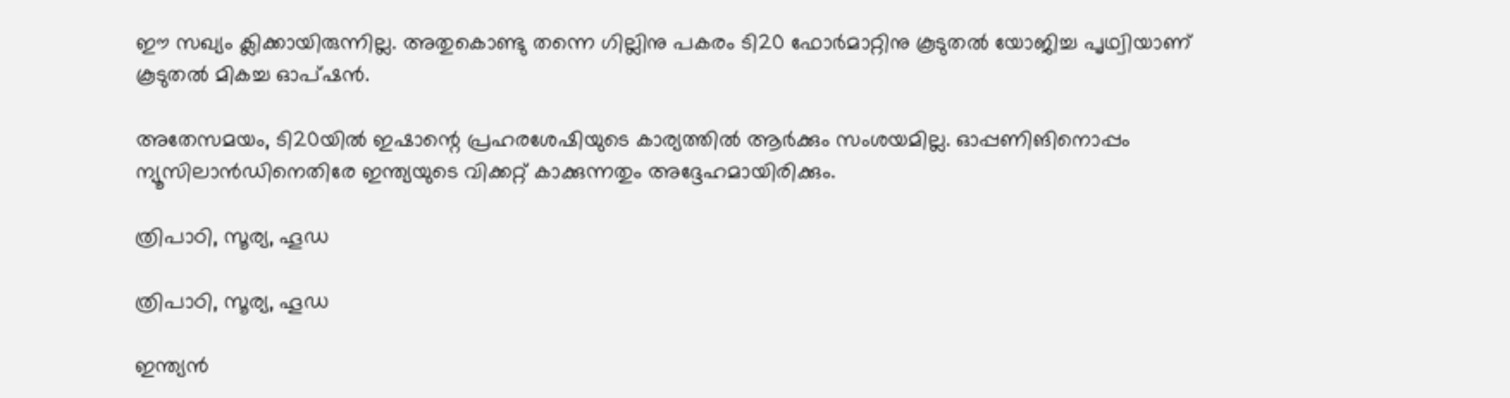ഈ സഖ്യം ക്ലിക്കായിരുന്നില്ല. അതുകൊണ്ടു തന്നെ ഗില്ലിനു പകരം ടി20 ഫോര്‍മാറ്റിനു കൂടുതല്‍ യോജിച്ച പൃഥ്വിയാണ് കൂടുതല്‍ മികച്ച ഓപ്ഷന്‍.

അതേസമയം, ടി20യില്‍ ഇഷാന്റെ പ്രഹരശേഷിയുടെ കാര്യത്തില്‍ ആര്‍ക്കും സംശയമില്ല. ഓപ്പണിങിനൊപ്പം ന്യൂസിലാന്‍ഡിനെതിരേ ഇന്ത്യയുടെ വിക്കറ്റ് കാക്കുന്നതും അദ്ദേഹമായിരിക്കും.

ത്രിപാഠി, സൂര്യ, ഹൂഡ

ത്രിപാഠി, സൂര്യ, ഹൂഡ

ഇന്ത്യന്‍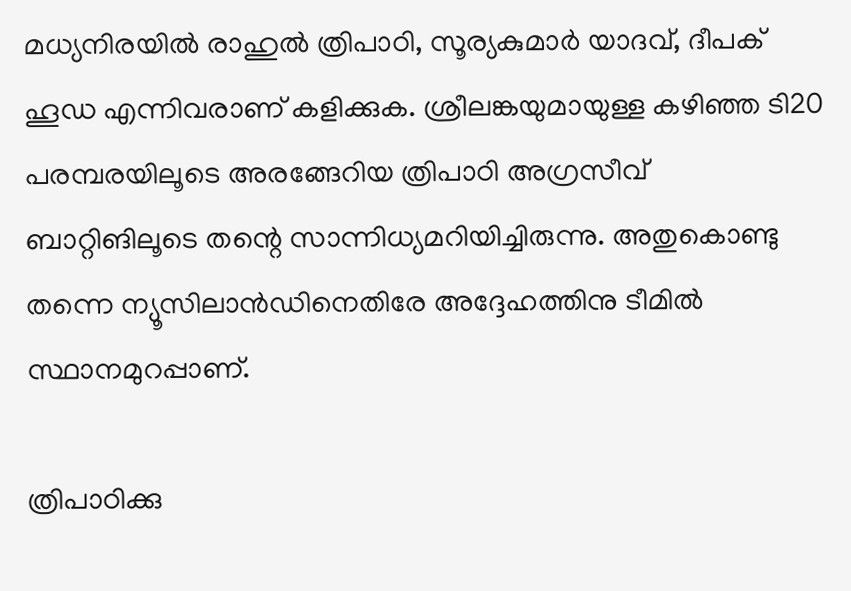മധ്യനിരയില്‍ രാഹുല്‍ ത്രിപാഠി, സൂര്യകുമാര്‍ യാദവ്, ദീപക് ഹൂഡ എന്നിവരാണ് കളിക്കുക. ശ്രീലങ്കയുമായുള്ള കഴിഞ്ഞ ടി20 പരമ്പരയിലൂടെ അരങ്ങേറിയ ത്രിപാഠി അഗ്രസീവ് ബാറ്റിങിലൂടെ തന്റെ സാന്നിധ്യമറിയിച്ചിരുന്നു. അതുകൊണ്ടു തന്നെ ന്യൂസിലാന്‍ഡിനെതിരേ അദ്ദേഹത്തിനു ടീമില്‍ സ്ഥാനമുറപ്പാണ്.

ത്രിപാഠിക്കു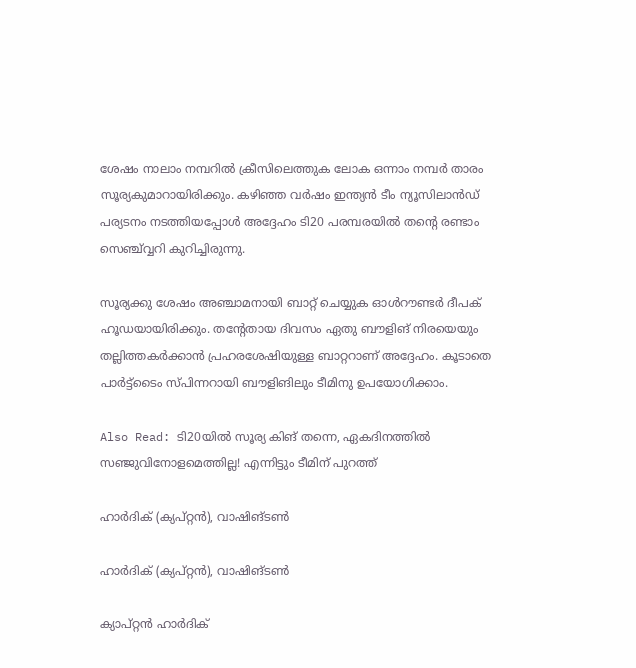ശേഷം നാലാം നമ്പറില്‍ ക്രീസിലെത്തുക ലോക ഒന്നാം നമ്പര്‍ താരം സൂര്യകുമാറായിരിക്കും. കഴിഞ്ഞ വര്‍ഷം ഇന്ത്യന്‍ ടീം ന്യൂസിലാന്‍ഡ് പര്യടനം നടത്തിയപ്പോള്‍ അദ്ദേഹം ടി20 പരമ്പരയില്‍ തന്റെ രണ്ടാം സെഞ്ച്വ്വറി കുറിച്ചിരുന്നു.

സൂര്യക്കു ശേഷം അഞ്ചാമനായി ബാറ്റ് ചെയ്യുക ഓള്‍റൗണ്ടര്‍ ദീപക് ഹൂഡയായിരിക്കും. തന്റേതായ ദിവസം ഏതു ബൗളിങ് നിരയെയും തല്ലിത്തകര്‍ക്കാന്‍ പ്രഹരശേഷിയുള്ള ബാറ്ററാണ് അദ്ദേഹം. കൂടാതെ പാര്‍ട്ട്‌ടൈം സ്പിന്നറായി ബൗളിങിലും ടീമിനു ഉപയോഗിക്കാം.

Also Read: ടി20യില്‍ സൂര്യ കിങ് തന്നെ, ഏകദിനത്തില്‍ സഞ്ജുവിനോളമെത്തില്ല! എന്നിട്ടും ടീമിന് പുറത്ത്

ഹാര്‍ദിക് (ക്യപ്റ്റന്‍), വാഷിങ്ടണ്‍

ഹാര്‍ദിക് (ക്യപ്റ്റന്‍), വാഷിങ്ടണ്‍

ക്യാപ്റ്റന്‍ ഹാര്‍ദിക്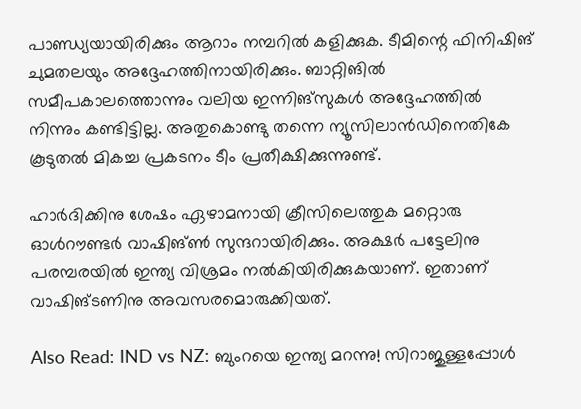പാണ്ഡ്യയായിരിക്കും ആറാം നമ്പറില്‍ കളിക്കുക. ടീമിന്റെ ഫിനിഷിങ് ചുമതലയും അദ്ദേഹത്തിനായിരിക്കും. ബാറ്റിങില്‍ സമീപകാലത്തൊന്നും വലിയ ഇന്നിങ്‌സുകള്‍ അദ്ദേഹത്തില്‍ നിന്നും കണ്ടിട്ടില്ല. അതുകൊണ്ടു തന്നെ ന്യൂസിലാന്‍ഡിനെതികേ കൂടുതല്‍ മികച്ച പ്രകടനം ടീം പ്രതീക്ഷിക്കുന്നുണ്ട്.

ഹാര്‍ദിക്കിനു ശേഷം ഏഴാമനായി ക്രീസിലെത്തുക മറ്റൊരു ഓള്‍റൗണ്ടര്‍ വാഷിങ്ണ്‍ സുന്ദറായിരിക്കും. അക്ഷര്‍ പട്ടേലിനു പരമ്പരയില്‍ ഇന്ത്യ വിശ്രമം നല്‍കിയിരിക്കുകയാണ്. ഇതാണ് വാഷിങ്ടണിനു അവസരമൊരുക്കിയത്.

Also Read: IND vs NZ: ബുംറയെ ഇന്ത്യ മറന്നു! സിറാജുള്ളപ്പോള്‍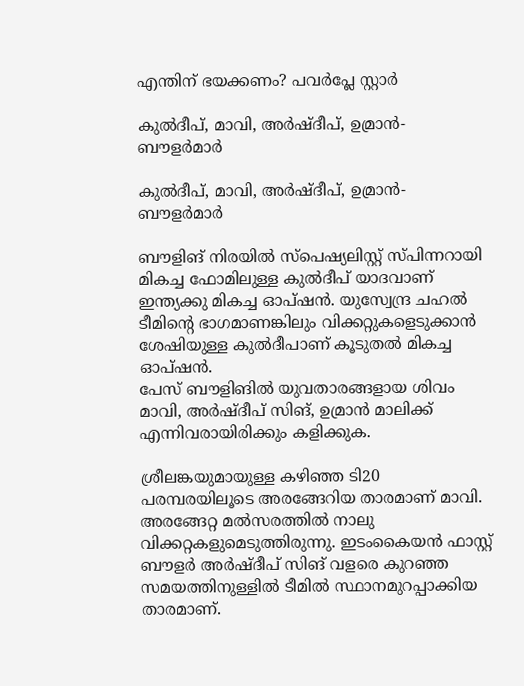എന്തിന് ഭയക്കണം? പവര്‍പ്ലേ സ്റ്റാര്‍

കുല്‍ദീപ്, മാവി, അര്‍ഷ്ദീപ്, ഉമ്രാന്‍- ബൗളര്‍മാര്‍

കുല്‍ദീപ്, മാവി, അര്‍ഷ്ദീപ്, ഉമ്രാന്‍- ബൗളര്‍മാര്‍

ബൗളിങ് നിരയില്‍ സ്‌പെഷ്യലിസ്റ്റ് സ്പിന്നറായി മികച്ച ഫോമിലുള്ള കുല്‍ദീപ് യാദവാണ് ഇന്ത്യക്കു മികച്ച ഓപ്ഷന്‍. യുസ്വേന്ദ്ര ചഹല്‍ ടീമിന്റെ ഭാഗമാണങ്കിലും വിക്കറ്റുകളെടുക്കാന്‍ ശേഷിയുള്ള കുല്‍ദീപാണ് കൂടുതല്‍ മികച്ച ഓപ്ഷന്‍.
പേസ് ബൗളിങില്‍ യുവതാരങ്ങളായ ശിവം മാവി, അര്‍ഷ്ദീപ് സിങ്, ഉമ്രാന്‍ മാലിക്ക് എന്നിവരായിരിക്കും കളിക്കുക.

ശ്രീലങ്കയുമായുള്ള കഴിഞ്ഞ ടി20 പരമ്പരയിലൂടെ അരങ്ങേറിയ താരമാണ് മാവി. അരങ്ങേറ്റ മല്‍സരത്തില്‍ നാലു വിക്കറ്റകളുമെടുത്തിരുന്നു. ഇടംകൈയന്‍ ഫാസ്റ്റ് ബൗളര്‍ അര്‍ഷ്ദീപ് സിങ് വളരെ കുറഞ്ഞ സമയത്തിനുള്ളില്‍ ടീമില്‍ സ്ഥാനമുറപ്പാക്കിയ താരമാണ്.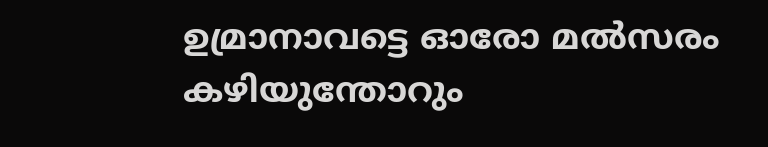ഉമ്രാനാവട്ടെ ഓരോ മല്‍സരം കഴിയുന്തോറും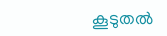കൂടുതല്‍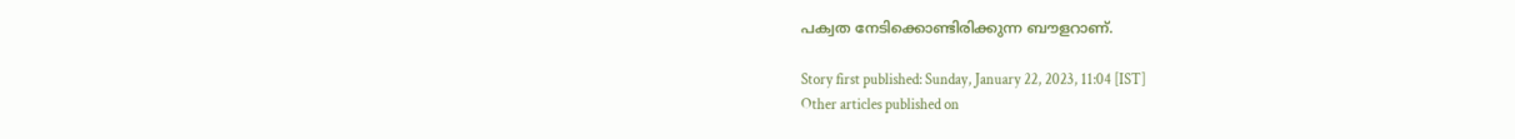പക്വത നേടിക്കൊണ്ടിരിക്കുന്ന ബൗളറാണ്.

Story first published: Sunday, January 22, 2023, 11:04 [IST]
Other articles published on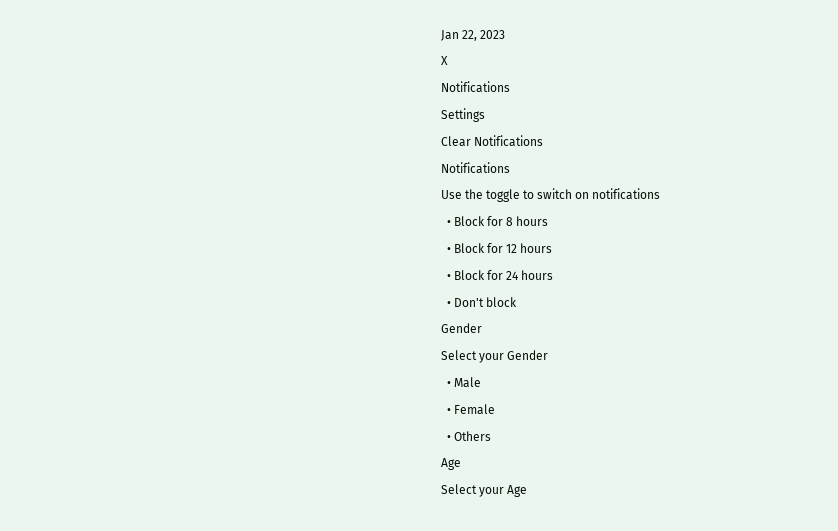Jan 22, 2023
X
Notifications
Settings
Clear Notifications
Notifications
Use the toggle to switch on notifications
  • Block for 8 hours
  • Block for 12 hours
  • Block for 24 hours
  • Don't block
Gender
Select your Gender
  • Male
  • Female
  • Others
Age
Select your Age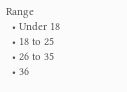Range
  • Under 18
  • 18 to 25
  • 26 to 35
  • 36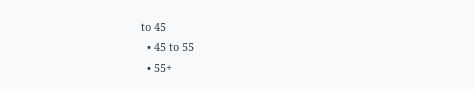to 45
  • 45 to 55
  • 55+